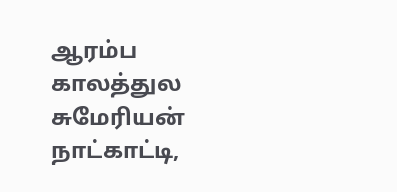ஆரம்ப காலத்துல சுமேரியன் நாட்காட்டி,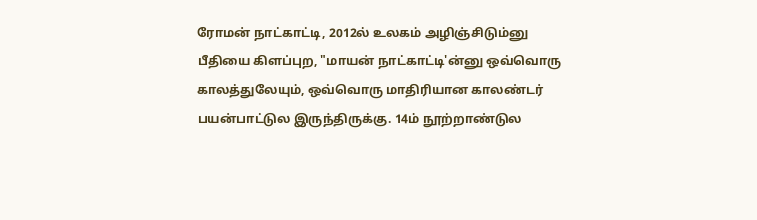ரோமன் நாட்காட்டி, 2012ல் உலகம் அழிஞ்சிடும்னு பீதியை கிளப்புற, "மாயன் நாட்காட்டி'ன்னு ஒவ்வொரு காலத்துலேயும், ஒவ்வொரு மாதிரியான காலண்டர் பயன்பாட்டுல இருந்திருக்கு. 14ம் நூற்றாண்டுல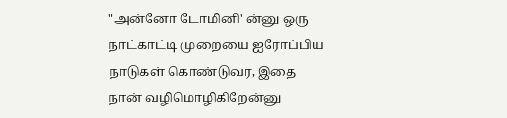"அன்னோ டோமினி' ன்னு ஒரு நாட்காட்டி முறையை ஐரோப்பிய நாடுகள் கொண்டுவர, இதை நான் வழிமொழிகிறேன்னு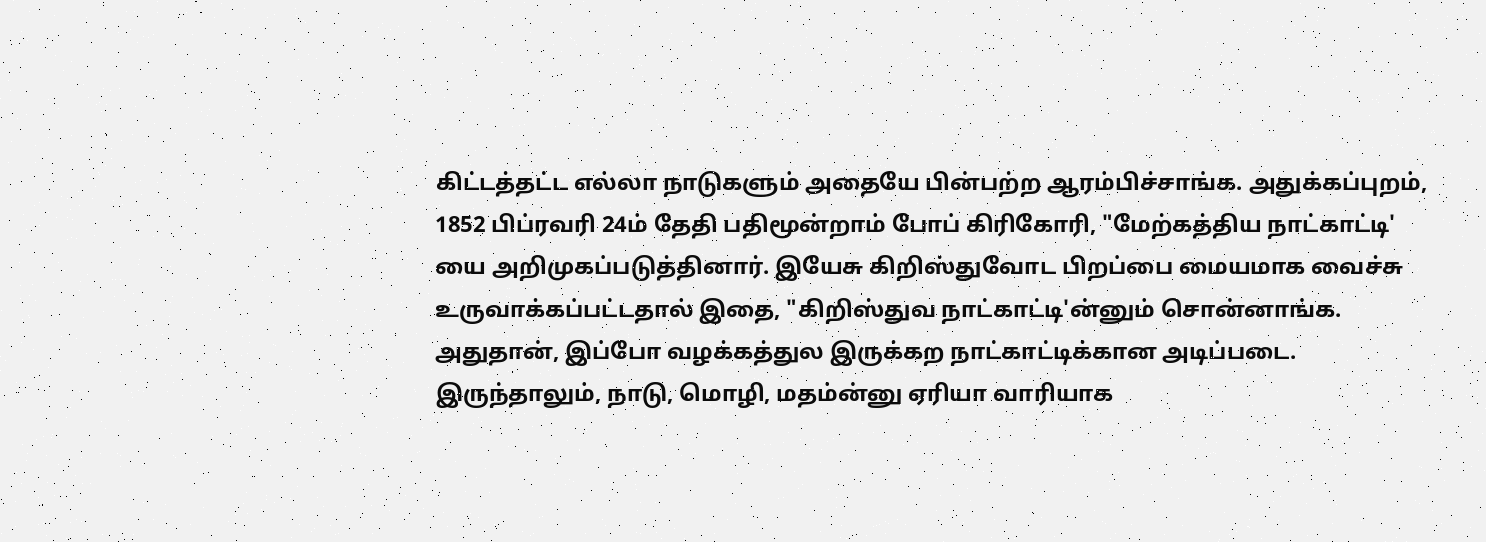கிட்டத்தட்ட எல்லா நாடுகளும் அதையே பின்பற்ற ஆரம்பிச்சாங்க. அதுக்கப்புறம், 1852 பிப்ரவரி 24ம் தேதி பதிமூன்றாம் போப் கிரிகோரி, "மேற்கத்திய நாட்காட்டி' யை அறிமுகப்படுத்தினார். இயேசு கிறிஸ்துவோட பிறப்பை மையமாக வைச்சு உருவாக்கப்பட்டதால் இதை, "கிறிஸ்துவ நாட்காட்டி'ன்னும் சொன்னாங்க. அதுதான், இப்போ வழக்கத்துல இருக்கற நாட்காட்டிக்கான அடிப்படை. இருந்தாலும், நாடு, மொழி, மதம்ன்னு ஏரியா வாரியாக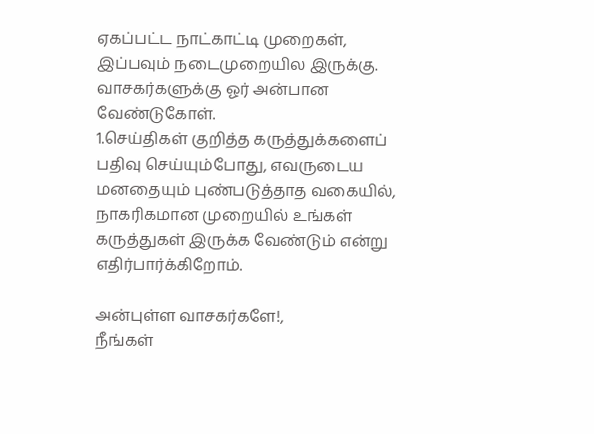ஏகப்பட்ட நாட்காட்டி முறைகள், இப்பவும் நடைமுறையில இருக்கு.
வாசகர்களுக்கு ஓர் அன்பான வேண்டுகோள்.
1.செய்திகள் குறித்த கருத்துக்களைப் பதிவு செய்யும்போது, எவருடைய மனதையும் புண்படுத்தாத வகையில், நாகரிகமான முறையில் உங்கள் கருத்துகள் இருக்க வேண்டும் என்று எதிர்பார்க்கிறோம்.

அன்புள்ள வாசகர்களே!,
நீங்கள்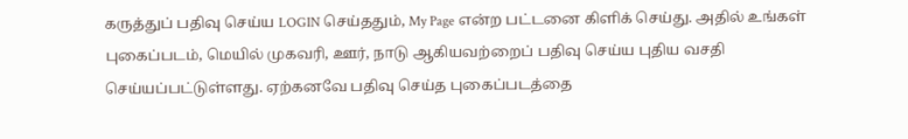கருத்துப் பதிவு செய்ய LOGIN செய்ததும், My Page என்ற பட்டனை கிளிக் செய்து. அதில் உங்கள் புகைப்படம், மெயில் முகவரி, ஊர், நாடு ஆகியவற்றைப் பதிவு செய்ய புதிய வசதி செய்யப்பட்டுள்ளது. ஏற்கனவே பதிவு செய்த புகைப்படத்தை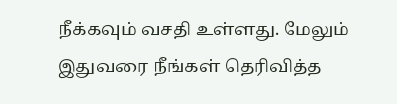நீக்கவும் வசதி உள்ளது. மேலும் இதுவரை நீங்கள் தெரிவித்த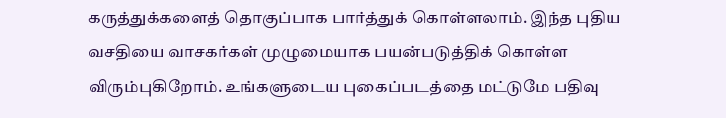கருத்துக்களைத் தொகுப்பாக பார்த்துக் கொள்ளலாம். இந்த புதிய வசதியை வாசகர்கள் முழுமையாக பயன்படுத்திக் கொள்ள விரும்புகிறோம். உங்களுடைய புகைப்படத்தை மட்டுமே பதிவு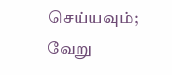செய்யவும்; வேறு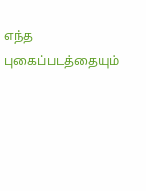எந்த புகைப்படத்தையும்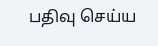பதிவு செய்ய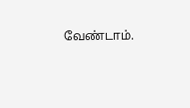வேண்டாம்.